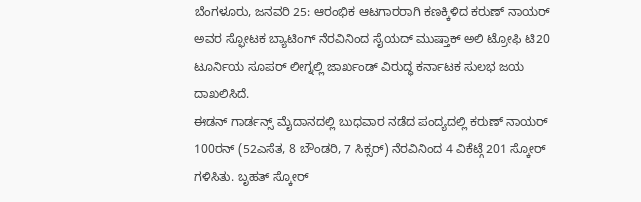ಬೆಂಗಳೂರು, ಜನವರಿ 25: ಆರಂಭಿಕ ಆಟಗಾರರಾಗಿ ಕಣಕ್ಕಿಳಿದ ಕರುಣ್ ನಾಯರ್ ಅವರ ಸ್ಫೋಟಕ ಬ್ಯಾಟಿಂಗ್ ನೆರವಿನಿಂದ ಸೈಯದ್ ಮುಷ್ತಾಕ್ ಅಲಿ ಟ್ರೋಫಿ ಟಿ20 ಟೂರ್ನಿಯ ಸೂಪರ್ ಲೀಗ್ನಲ್ಲಿ ಜಾರ್ಖಂಡ್ ವಿರುದ್ಧ ಕರ್ನಾಟಕ ಸುಲಭ ಜಯ ದಾಖಲಿಸಿದೆ.
ಈಡನ್ ಗಾರ್ಡನ್ಸ್ ಮೈದಾನದಲ್ಲಿ ಬುಧವಾರ ನಡೆದ ಪಂದ್ಯದಲ್ಲಿ ಕರುಣ್ ನಾಯರ್ 100ರನ್ (52ಎಸೆತ, 8 ಬೌಂಡರಿ, 7 ಸಿಕ್ಸರ್) ನೆರವಿನಿಂದ 4 ವಿಕೆಟ್ಗೆ 201 ಸ್ಕೋರ್ ಗಳಿಸಿತು. ಬೃಹತ್ ಸ್ಕೋರ್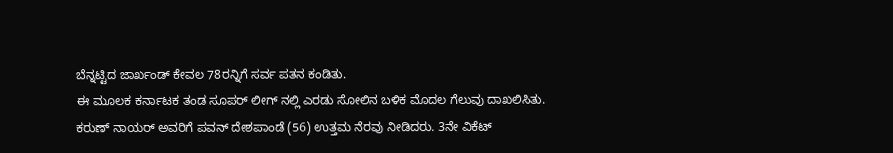ಬೆನ್ನಟ್ಟಿದ ಜಾರ್ಖಂಡ್ ಕೇವಲ 78ರನ್ನಿಗೆ ಸರ್ವ ಪತನ ಕಂಡಿತು.
ಈ ಮೂಲಕ ಕರ್ನಾಟಕ ತಂಡ ಸೂಪರ್ ಲೀಗ್ ನಲ್ಲಿ ಎರಡು ಸೋಲಿನ ಬಳಿಕ ಮೊದಲ ಗೆಲುವು ದಾಖಲಿಸಿತು.
ಕರುಣ್ ನಾಯರ್ ಅವರಿಗೆ ಪವನ್ ದೇಶಪಾಂಡೆ (56) ಉತ್ತಮ ನೆರವು ನೀಡಿದರು. 3ನೇ ವಿಕೆಟ್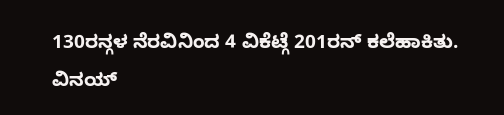130ರನ್ಗಳ ನೆರವಿನಿಂದ 4 ವಿಕೆಟ್ಗೆ 201ರನ್ ಕಲೆಹಾಕಿತು. ವಿನಯ್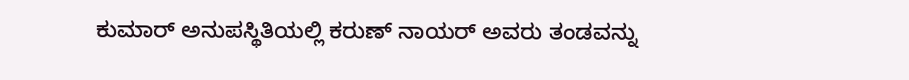ಕುಮಾರ್ ಅನುಪಸ್ಥಿತಿಯಲ್ಲಿ ಕರುಣ್ ನಾಯರ್ ಅವರು ತಂಡವನ್ನು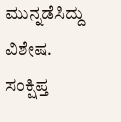ಮುನ್ನಡೆಸಿದ್ದು ವಿಶೇಷ.
ಸಂಕ್ಷಿಪ್ತ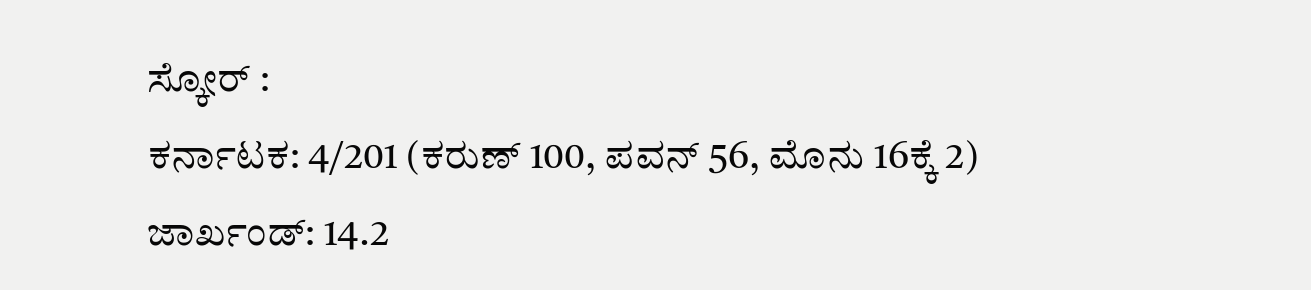ಸ್ಕೋರ್ :
ಕರ್ನಾಟಕ: 4/201 (ಕರುಣ್ 100, ಪವನ್ 56, ಮೊನು 16ಕ್ಕೆ 2)
ಜಾರ್ಖಂಡ್: 14.2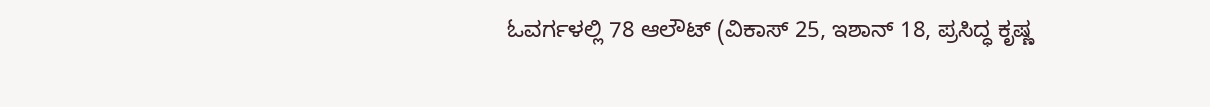ಓವರ್ಗಳಲ್ಲಿ 78 ಆಲೌಟ್ (ವಿಕಾಸ್ 25, ಇಶಾನ್ 18, ಪ್ರಸಿದ್ಧ ಕೃಷ್ಣ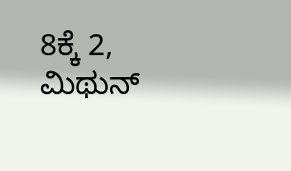8ಕ್ಕೆ 2, ಮಿಥುನ್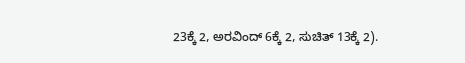23ಕ್ಕೆ 2, ಅರವಿಂದ್ 6ಕ್ಕೆ 2, ಸುಚಿತ್ 13ಕ್ಕೆ 2).